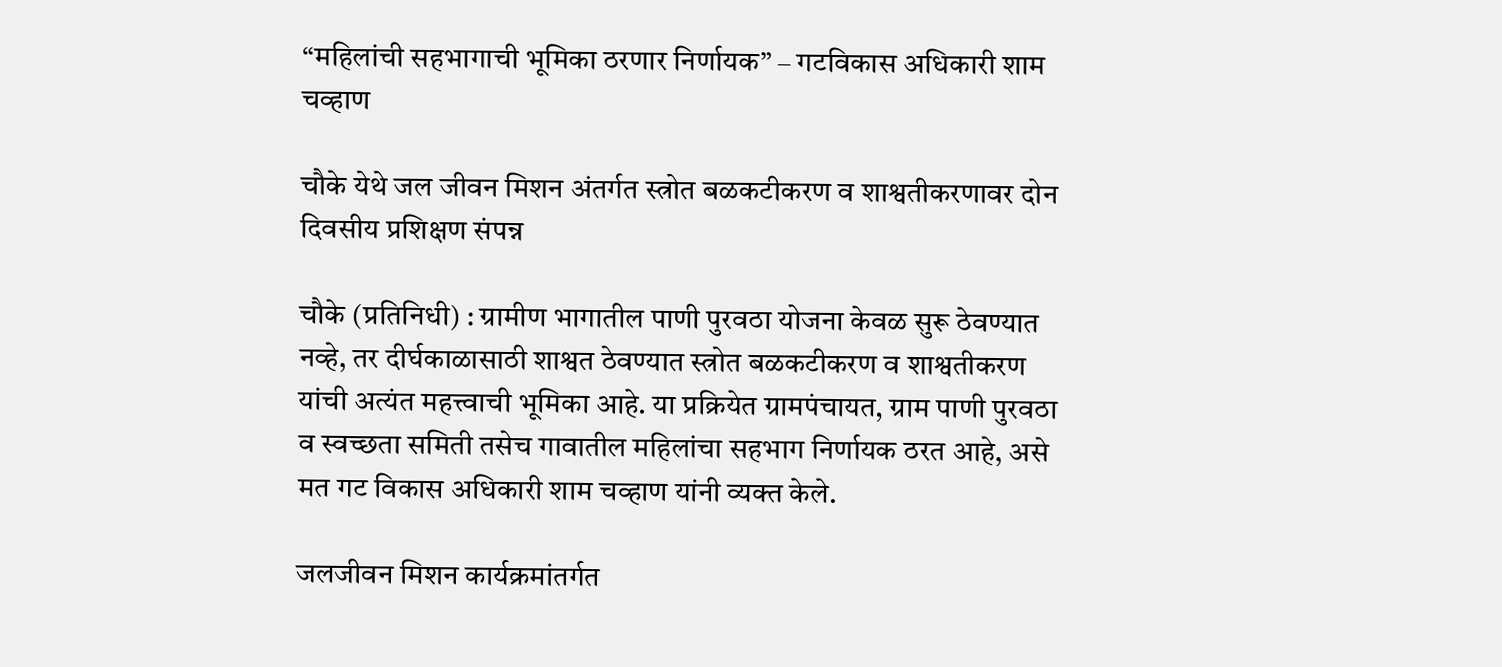“महिलांची सहभागाची भूमिका ठरणार निर्णायक” – गटविकास अधिकारी शाम चव्हाण

चौके येथे जल जीवन मिशन अंतर्गत स्त्रोत बळकटीकरण व शाश्वतीकरणावर दोन दिवसीय प्रशिक्षण संपन्न

चौके (प्रतिनिधी) : ग्रामीण भागातील पाणी पुरवठा योजना केवळ सुरू ठेवण्यात नव्हे, तर दीर्घकाळासाठी शाश्वत ठेवण्यात स्त्रोत बळकटीकरण व शाश्वतीकरण यांची अत्यंत महत्त्वाची भूमिका आहे. या प्रक्रियेत ग्रामपंचायत, ग्राम पाणी पुरवठा व स्वच्छता समिती तसेच गावातील महिलांचा सहभाग निर्णायक ठरत आहे, असे मत गट विकास अधिकारी शाम चव्हाण यांनी व्यक्त केले.

जलजीवन मिशन कार्यक्रमांतर्गत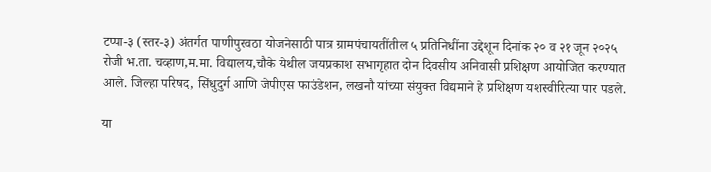टप्पा-३ (स्तर-३) अंतर्गत पाणीपुरवठा योजनेसाठी पात्र ग्रामपंचायतींतील ५ प्रतिनिधींना उद्देशून दिनांक २० व २१ जून २०२५ रोजी भ.ता. चव्हाण,म.मा. विद्यालय,चौके येथील जयप्रकाश सभागृहात दोन दिवसीय अनिवासी प्रशिक्षण आयोजित करण्यात आले. जिल्हा परिषद, सिंधुदुर्ग आणि जेपीएस फाउंडेशन, लखनौ यांच्या संयुक्त विद्यमाने हे प्रशिक्षण यशस्वीरित्या पार पडले.

या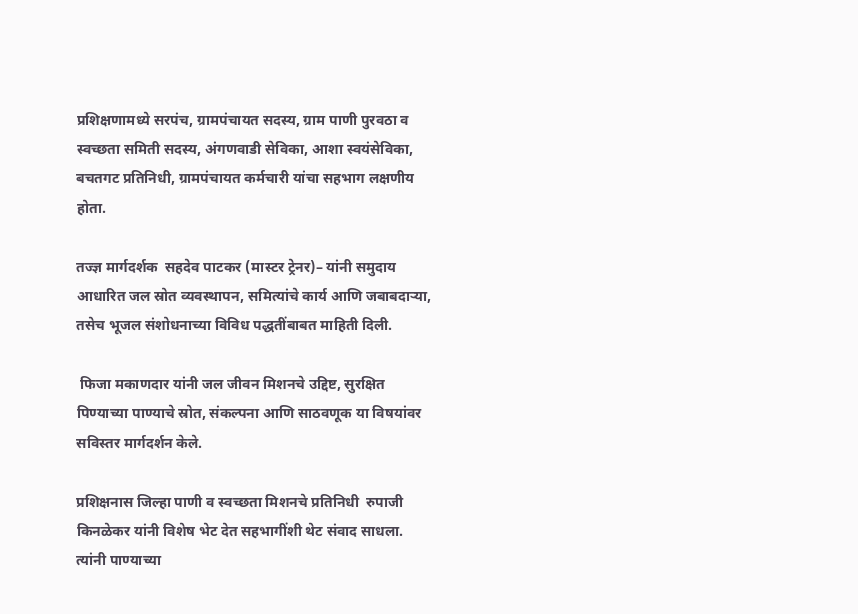प्रशिक्षणामध्ये सरपंच, ग्रामपंचायत सदस्य, ग्राम पाणी पुरवठा व स्वच्छता समिती सदस्य, अंगणवाडी सेविका, आशा स्वयंसेविका, बचतगट प्रतिनिधी, ग्रामपंचायत कर्मचारी यांचा सहभाग लक्षणीय होता.

तज्ज्ञ मार्गदर्शक  सहदेव पाटकर (मास्टर ट्रेनर)– यांनी समुदाय आधारित जल स्रोत व्यवस्थापन, समित्यांचे कार्य आणि जबाबदाऱ्या, तसेच भूजल संशोधनाच्या विविध पद्धतींबाबत माहिती दिली.

 फिजा मकाणदार यांनी जल जीवन मिशनचे उद्दिष्ट, सुरक्षित पिण्याच्या पाण्याचे स्रोत, संकल्पना आणि साठवणूक या विषयांवर सविस्तर मार्गदर्शन केले.

प्रशिक्षनास जिल्हा पाणी व स्वच्छता मिशनचे प्रतिनिधी  रुपाजी किनळेकर यांनी विशेष भेट देत सहभागींशी थेट संवाद साधला. त्यांनी पाण्याच्या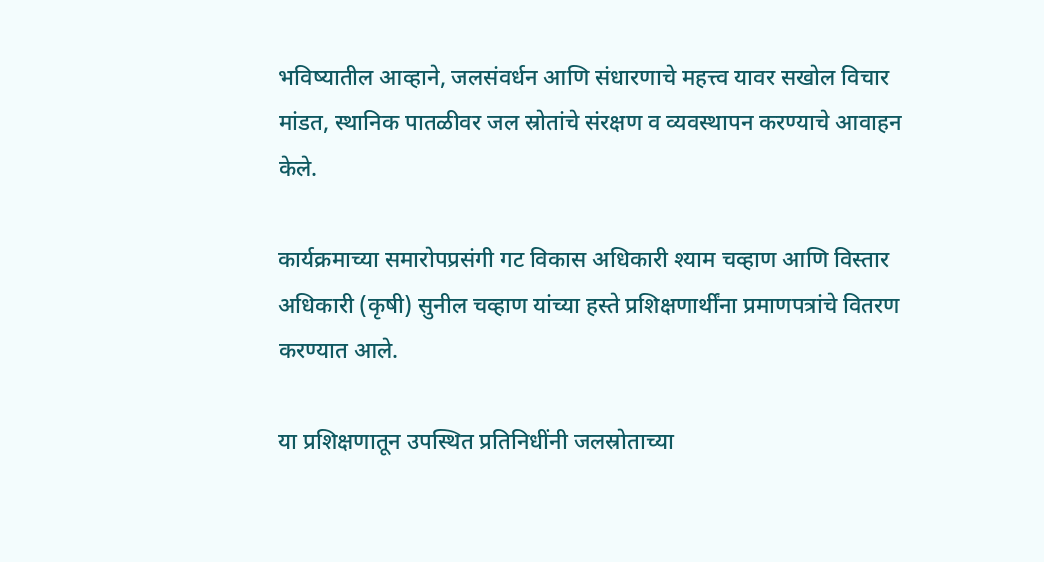भविष्यातील आव्हाने, जलसंवर्धन आणि संधारणाचे महत्त्व यावर सखोल विचार मांडत, स्थानिक पातळीवर जल स्रोतांचे संरक्षण व व्यवस्थापन करण्याचे आवाहन केले.

कार्यक्रमाच्या समारोपप्रसंगी गट विकास अधिकारी श्याम चव्हाण आणि विस्तार अधिकारी (कृषी) सुनील चव्हाण यांच्या हस्ते प्रशिक्षणार्थींना प्रमाणपत्रांचे वितरण करण्यात आले.

या प्रशिक्षणातून उपस्थित प्रतिनिधींनी जलस्रोताच्या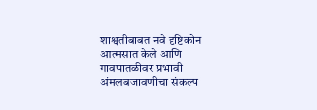शाश्वतीबाबत नवे दृष्टिकोन आत्मसात केले आणि गावपातळीवर प्रभावी अंमलबजावणीचा संकल्प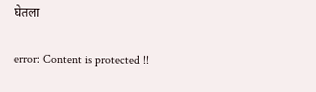घेतला

error: Content is protected !!